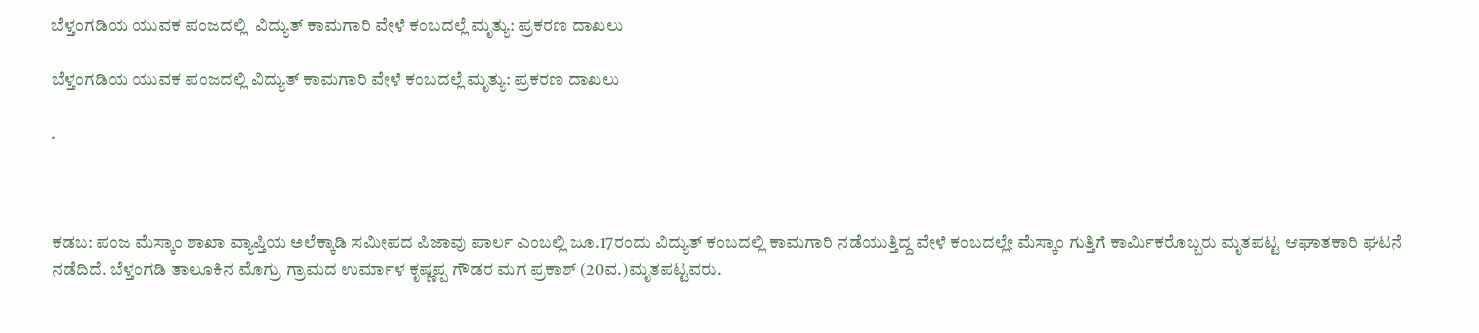ಬೆಳ್ತಂಗಡಿಯ ಯುವಕ ಪಂಜದಲ್ಲಿ  ವಿದ್ಯುತ್ ಕಾಮಗಾರಿ ವೇಳೆ ಕಂಬದಲ್ಲೆ ಮೃತ್ಯು: ಪ್ರಕರಣ ದಾಖಲು

ಬೆಳ್ತಂಗಡಿಯ ಯುವಕ ಪಂಜದಲ್ಲಿ ವಿದ್ಯುತ್ ಕಾಮಗಾರಿ ವೇಳೆ ಕಂಬದಲ್ಲೆ ಮೃತ್ಯು: ಪ್ರಕರಣ ದಾಖಲು

.



ಕಡಬ: ಪಂಜ ಮೆಸ್ಕಾಂ ಶಾಖಾ ವ್ಯಾಪ್ತಿಯ ಅಲೆಕ್ಕಾಡಿ ಸಮೀಪದ ಪಿಜಾವು ಪಾರ್ಲ ಎಂಬಲ್ಲಿ ಜೂ.17ರಂದು ವಿದ್ಯುತ್ ಕಂಬದಲ್ಲಿ ಕಾಮಗಾರಿ ನಡೆಯುತ್ತಿದ್ದ ವೇಳೆ ಕಂಬದಲ್ಲೇ ಮೆಸ್ಕಾಂ ಗುತ್ತಿಗೆ ಕಾರ್ಮಿಕರೊಬ್ಬರು ಮೃತಪಟ್ಟ ಆಘಾತಕಾರಿ ಘಟನೆ ನಡೆದಿದೆ. ಬೆಳ್ತಂಗಡಿ ತಾಲೂಕಿನ ಮೊಗ್ರು ಗ್ರಾಮದ ಉರ್ಮಾಳ ಕೃಷ್ಣಪ್ಪ ಗೌಡರ ಮಗ ಪ್ರಕಾಶ್ (20ವ.)ಮೃತಪಟ್ಟವರು.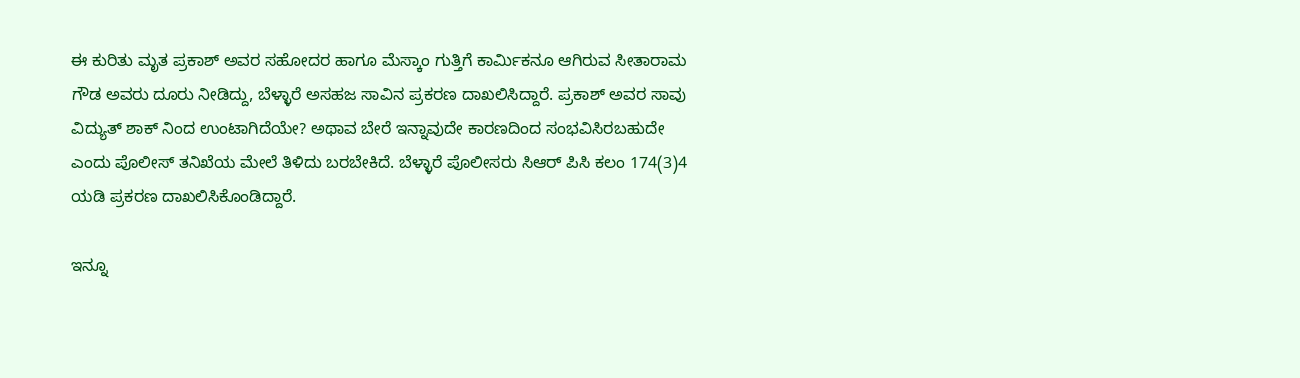ಈ ಕುರಿತು ಮೃತ ಪ್ರಕಾಶ್ ಅವರ ಸಹೋದರ ಹಾಗೂ ಮೆಸ್ಕಾಂ ಗುತ್ತಿಗೆ ಕಾರ್ಮಿಕನೂ ಆಗಿರುವ ಸೀತಾರಾಮ ಗೌಡ ಅವರು ದೂರು ನೀಡಿದ್ದು, ಬೆಳ್ಳಾರೆ ಅಸಹಜ ಸಾವಿನ ಪ್ರಕರಣ ದಾಖಲಿಸಿದ್ದಾರೆ. ಪ್ರಕಾಶ್ ಅವರ ಸಾವು ವಿದ್ಯುತ್ ಶಾಕ್ ನಿಂದ ಉಂಟಾಗಿದೆಯೇ? ಅಥಾವ ಬೇರೆ ಇನ್ನಾವುದೇ ಕಾರಣದಿಂದ ಸಂಭವಿಸಿರಬಹುದೇ ಎಂದು ಪೊಲೀಸ್ ತನಿಖೆಯ ಮೇಲೆ ತಿಳಿದು ಬರಬೇಕಿದೆ. ಬೆಳ್ಳಾರೆ ಪೊಲೀಸರು ಸಿಆರ್ ಪಿಸಿ ಕಲಂ 174(3)4 ಯಡಿ ಪ್ರಕರಣ ದಾಖಲಿಸಿಕೊಂಡಿದ್ದಾರೆ.

ಇನ್ನೂ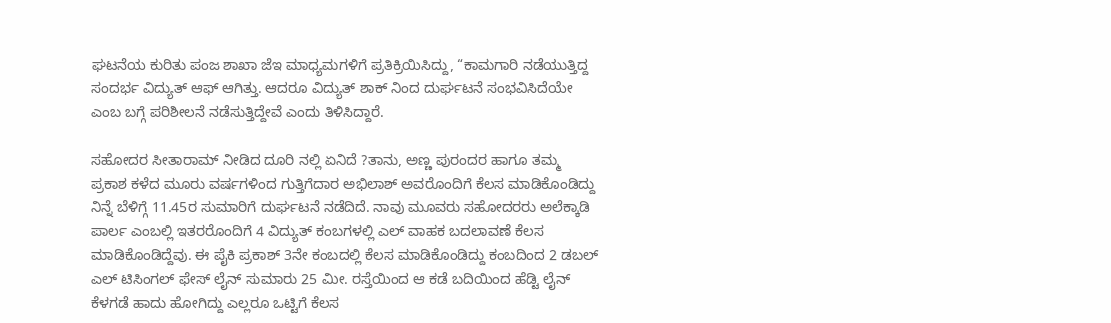ಘಟನೆಯ ಕುರಿತು ಪಂಜ ಶಾಖಾ ಜೆಇ ಮಾಧ್ಯಮಗಳಿಗೆ ಪ್ರತಿಕ್ರಿಯಿಸಿದ್ದು, “ಕಾಮಗಾರಿ ನಡೆಯುತ್ತಿದ್ದ ಸಂದರ್ಭ ವಿದ್ಯುತ್ ಆಫ್ ಆಗಿತ್ತು. ಆದರೂ ವಿದ್ಯುತ್ ಶಾಕ್ ನಿಂದ ದುರ್ಘಟನೆ ಸಂಭವಿಸಿದೆಯೇ ಎಂಬ ಬಗ್ಗೆ ಪರಿಶೀಲನೆ ನಡೆಸುತ್ತಿದ್ದೇವೆ ಎಂದು ತಿಳಿಸಿದ್ದಾರೆ.

ಸಹೋದರ ಸೀತಾರಾಮ್ ನೀಡಿದ ದೂರಿ ನಲ್ಲಿ ಏನಿದೆ ?ತಾನು, ಅಣ್ಣ ಪುರಂದರ ಹಾಗೂ ತಮ್ಮ ಪ್ರಕಾಶ ಕಳೆದ ಮೂರು ವರ್ಷಗಳಿಂದ ಗುತ್ತಿಗೆದಾರ ಅಭಿಲಾಶ್ ಅವರೊಂದಿಗೆ ಕೆಲಸ ಮಾಡಿಕೊಂಡಿದ್ದು ನಿನ್ನೆ ಬೆಳಿಗ್ಗೆ 11.45ರ ಸುಮಾರಿಗೆ ದುರ್ಘಟನೆ ನಡೆದಿದೆ. ನಾವು ಮೂವರು ಸಹೋದರರು ಅಲೆಕ್ಕಾಡಿ ಪಾರ್ಲ ಎಂಬಲ್ಲಿ ಇತರರೊಂದಿಗೆ 4 ವಿದ್ಯುತ್ ಕಂಬಗಳಲ್ಲಿ ಎಲ್ ವಾಹಕ ಬದಲಾವಣೆ ಕೆಲಸ ಮಾಡಿಕೊಂಡಿದ್ದೆವು. ಈ ಪೈಕಿ ಪ್ರಕಾಶ್ 3ನೇ ಕಂಬದಲ್ಲಿ ಕೆಲಸ ಮಾಡಿಕೊಂಡಿದ್ದು ಕಂಬದಿಂದ 2 ಡಬಲ್ ಎಲ್ ಟಿಸಿಂಗಲ್ ಫೇಸ್ ಲೈನ್ ಸುಮಾರು 25 ಮೀ. ರಸ್ತೆಯಿಂದ ಆ ಕಡೆ ಬದಿಯಿಂದ ಹೆಡ್ಟಿ ಲೈನ್ ಕೆಳಗಡೆ ಹಾದು ಹೋಗಿದ್ದು ಎಲ್ಲರೂ ಒಟ್ಟಿಗೆ ಕೆಲಸ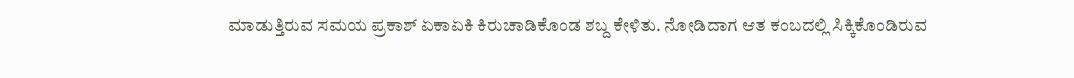ಮಾಡುತ್ತಿರುವ ಸಮಯ ಪ್ರಕಾಶ್ ಏಕಾಏಕಿ ಕಿರುಚಾಡಿಕೊಂಡ ಶಬ್ದ ಕೇಳಿತು. ನೋಡಿದಾಗ ಆತ ಕಂಬದಲ್ಲಿ ಸಿಕ್ಕಿಕೊಂಡಿರುವ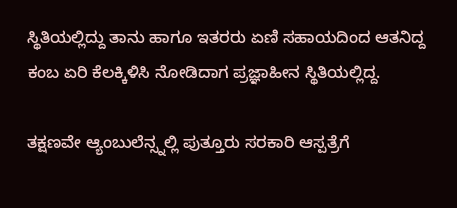ಸ್ಥಿತಿಯಲ್ಲಿದ್ದು ತಾನು ಹಾಗೂ ಇತರರು ಏಣಿ ಸಹಾಯದಿಂದ ಆತನಿದ್ದ ಕಂಬ ಏರಿ ಕೆಲಕ್ಕಿಳಿಸಿ ನೋಡಿದಾಗ ಪ್ರಜ್ಞಾಹೀನ ಸ್ಥಿತಿಯಲ್ಲಿದ್ದ.

ತಕ್ಷಣವೇ ಆ್ಯಂಬುಲೆನ್ಸ್ನಲ್ಲಿ ಪುತ್ತೂರು ಸರಕಾರಿ ಆಸ್ಪತ್ರೆಗೆ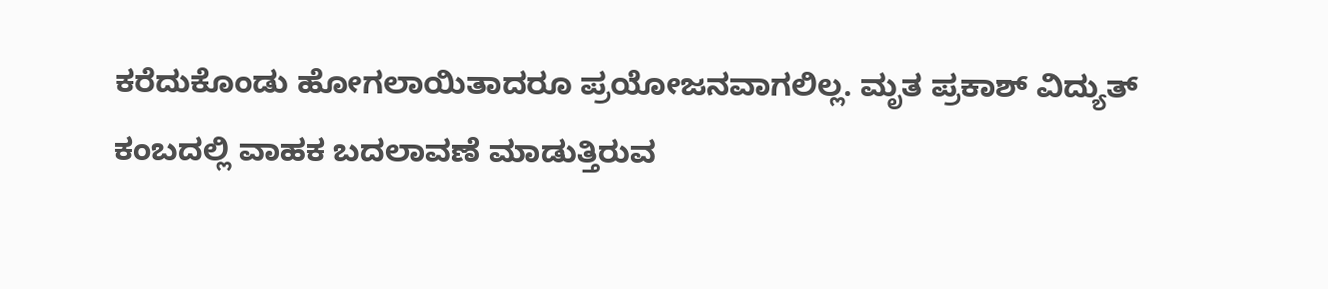ಕರೆದುಕೊಂಡು ಹೋಗಲಾಯಿತಾದರೂ ಪ್ರಯೋಜನವಾಗಲಿಲ್ಲ. ಮೃತ ಪ್ರಕಾಶ್ ವಿದ್ಯುತ್ ಕಂಬದಲ್ಲಿ ವಾಹಕ ಬದಲಾವಣೆ ಮಾಡುತ್ತಿರುವ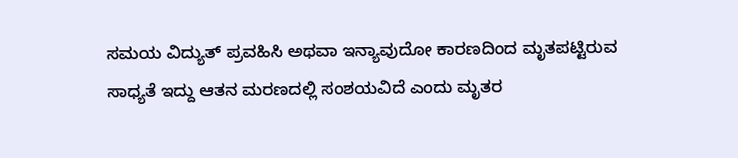ಸಮಯ ವಿದ್ಯುತ್ ಪ್ರವಹಿಸಿ ಅಥವಾ ಇನ್ಯಾವುದೋ ಕಾರಣದಿಂದ ಮೃತಪಟ್ಟಿರುವ ಸಾಧ್ಯತೆ ಇದ್ದು ಆತನ ಮರಣದಲ್ಲಿ ಸಂಶಯವಿದೆ ಎಂದು ಮೃತರ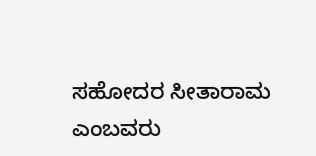ಸಹೋದರ ಸೀತಾರಾಮ ಎಂಬವರು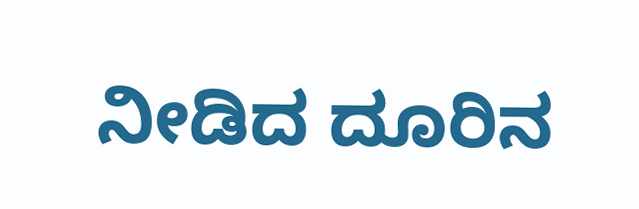ನೀಡಿದ ದೂರಿನ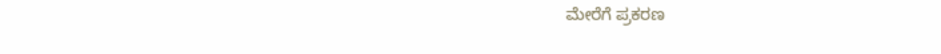ಮೇರೆಗೆ ಪ್ರಕರಣ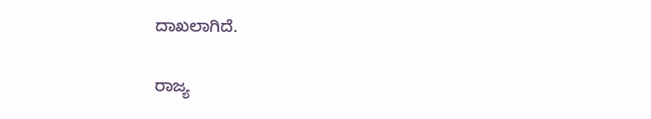ದಾಖಲಾಗಿದೆ.

ರಾಜ್ಯ